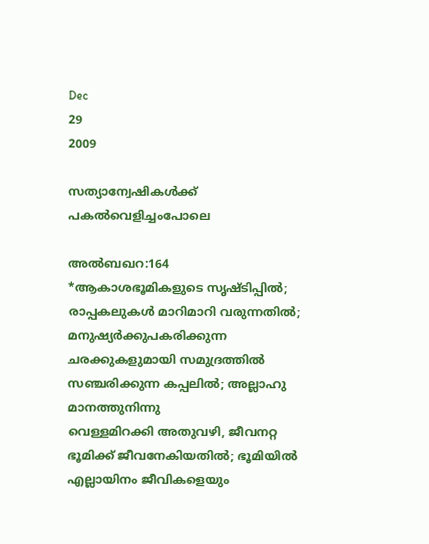Dec
29
2009

സത്യാന്വേഷികള്‍ക്ക് പകല്‍വെളിച്ചംപോലെ

അല്‍ബഖറ:164
*ആകാശഭൂമികളുടെ സൃഷ്ടിപ്പില്‍; രാപ്പകലുകള്‍ മാറിമാറി വരുന്നതില്‍; മനുഷ്യര്‍ക്കുപകരിക്കുന്ന
ചരക്കുകളുമായി സമുദ്രത്തില്‍ സഞ്ചരിക്കുന്ന കപ്പലില്‍; അല്ലാഹു മാനത്തുനിന്നു
വെള്ളമിറക്കി അതുവഴി, ജീവനറ്റ ഭൂമിക്ക് ജീവനേകിയതില്‍; ഭൂമിയില്‍ എല്ലായിനം ജീവികളെയും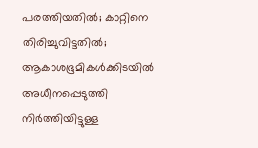പരത്തിയതില്‍; കാറ്റിനെ തിരിച്ചുവിട്ടതില്‍; ആകാശഭൂമികള്‍ക്കിടയില്‍ അധീനപ്പെടുത്തി
നിര്‍ത്തിയിട്ടുള്ള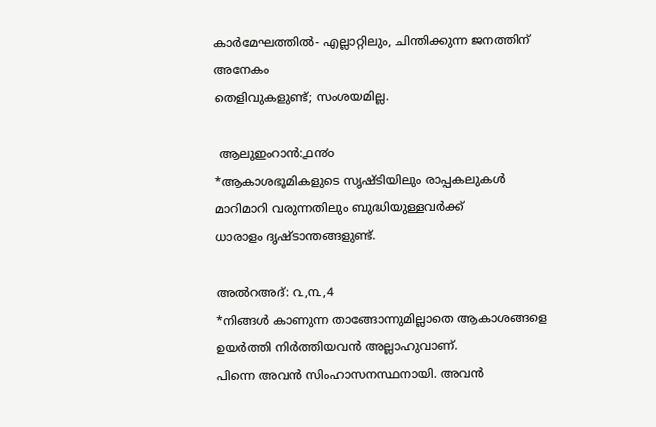കാര്‍മേഘത്തില്‍- എല്ലാറ്റിലും, ചിന്തിക്കുന്ന ജനത്തിന് അനേകം
തെളിവുകളുണ്ട്; സംശയമില്ല.

 ആലുഇംറാന്‍:൧൯൦
*ആകാശഭൂമികളുടെ സൃഷ്ടിയിലും രാപ്പകലുകള്‍ മാറിമാറി വരുന്നതിലും ബുദ്ധിയുള്ളവര്‍ക്ക്
ധാരാളം ദൃഷ്ടാന്തങ്ങളുണ്ട്‌.

അല്‍റഅദ്: ൨,൩,4
*നിങ്ങള്‍ കാണുന്ന താങ്ങോന്നുമില്ലാതെ ആകാശങ്ങളെ ഉയര്‍ത്തി നിര്‍ത്തിയവന്‍ അല്ലാഹുവാണ്.
പിന്നെ അവന്‍ സിംഹാസനസ്ഥനായി. അവന്‍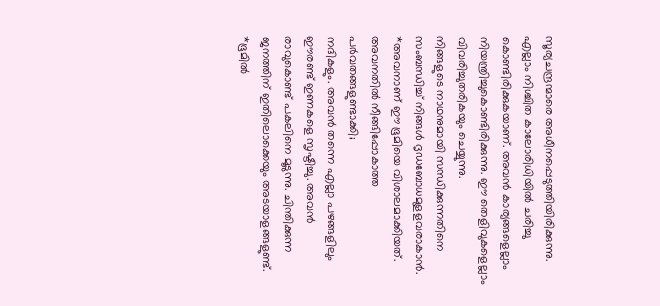സൂര്യചന്ദ്രന്മാരെ അധീനപ്പെടുത്തിയിരിക്കുന്നു.
എല്ലാം നിശ്ചിത കാലോരിധിയില്‍ ചരിച്ചു കൊണ്ടിരിക്കുകയാണ്. അവന്‍ കാര്യങ്ങളെല്ലാം
നിയന്ത്രിച്ചുകൊണ്ടിരിക്കുന്നു. ഈ തെളിവുകളെല്ലാം വിവരിച്ചുതരികയും ചെയ്യുന്നു.
നിങ്ങളുടെ നാഥനുമായി സന്ധിക്കുന്നതിനെ സംബന്ധിച്ച് നിങ്ങള്‍ ദൃഡബോധമുളളവരാകാന്‍.
*അവനാണ് ഈ ഭൂമിയെ വിശാലമാക്കിയത്. അവനതില്‍ നീങ്ങിപ്പോകാത്ത പര്‍വതങ്ങളുണ്ടാക്കി;
നദികളും. അവന്‍ തന്നെ എല്ലാ പഴങ്ങളിലും ഈരണ്ട്‌ ഇണകളെ സൃഷ്ടിച്ചു. അവന്‍
രാവുകൊണ്ട് പകലിനെ മൂടുന്നു. ചിന്തിക്കുന്ന ജനത്തിന് ഇതിലൊക്കെയും അടയാളങ്ങളുണ്ട്.
*ഭൂമില്‍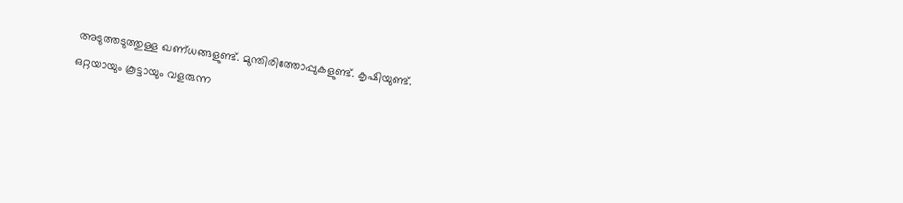അടുത്തടുത്തുള്ള ഖണ്ധങ്ങളുണ്ട്. മുന്തിരിത്തോപ്പുകളുണ്ട്. കൃഷിയുണ്ട്.
ഒറ്റയായും കൂട്ടായും വളരുന്ന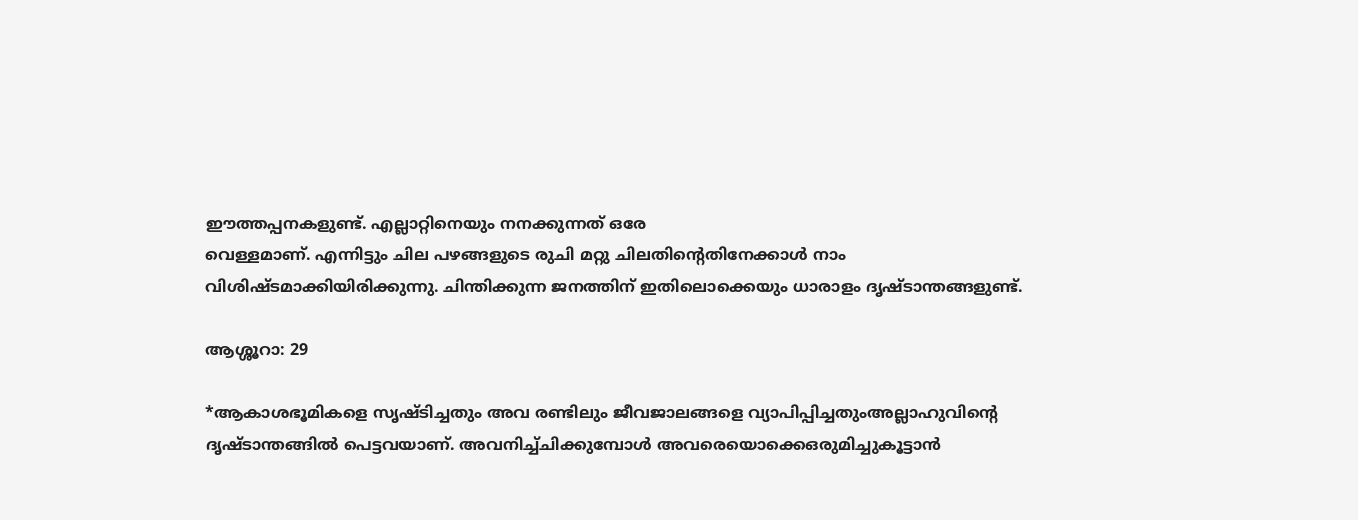ഈത്തപ്പനകളുണ്ട്. എല്ലാറ്റിനെയും നനക്കുന്നത് ഒരേ
വെള്ളമാണ്. എന്നിട്ടും ചില പഴങ്ങളുടെ രുചി മറ്റു ചിലതിന്റെതിനേക്കാള്‍ നാം
വിശിഷ്ടമാക്കിയിരിക്കുന്നു. ചിന്തിക്കുന്ന ജനത്തിന് ഇതിലൊക്കെയും ധാരാളം ദൃഷ്ടാന്തങ്ങളുണ്ട്‌.

ആശ്ശൂറാ: 29

*ആകാശഭൂമികളെ സൃഷ്ടിച്ചതും അവ രണ്ടിലും ജീവജാലങ്ങളെ വ്യാപിപ്പിച്ചതുംഅല്ലാഹുവിന്റെ ദൃഷ്ടാന്തങ്ങില്‍ പെട്ടവയാണ്. അവനിച്ച്ചിക്കുമ്പോള്‍ അവരെയൊക്കെഒരുമിച്ചുകൂട്ടാന്‍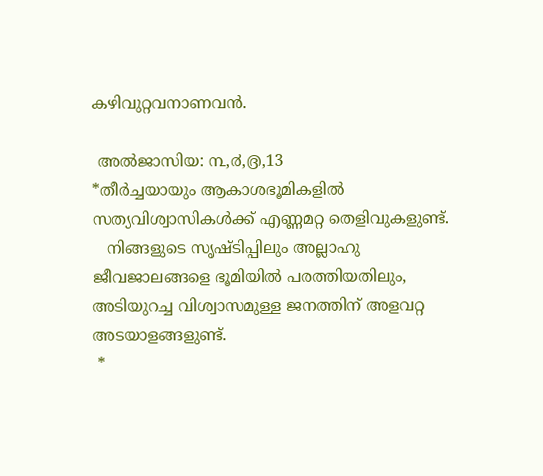കഴിവുറ്റവനാണവന്‍.

 അല്‍ജാസിയ: ൩,൪,൫,13
*തീര്‍ച്ചയായും ആകാശഭൂമികളില്‍ സത്യവിശ്വാസികള്‍ക്ക്‌ എണ്ണമറ്റ തെളിവുകളുണ്ട്.
   നിങ്ങളുടെ സൃഷ്ടിപ്പിലും അല്ലാഹു ജീവജാലങ്ങളെ ഭൂമിയില്‍ പരത്തിയതിലും,
അടിയുറച്ച വിശ്വാസമുള്ള ജനത്തിന് അളവറ്റ അടയാളങ്ങളുണ്ട്.
 *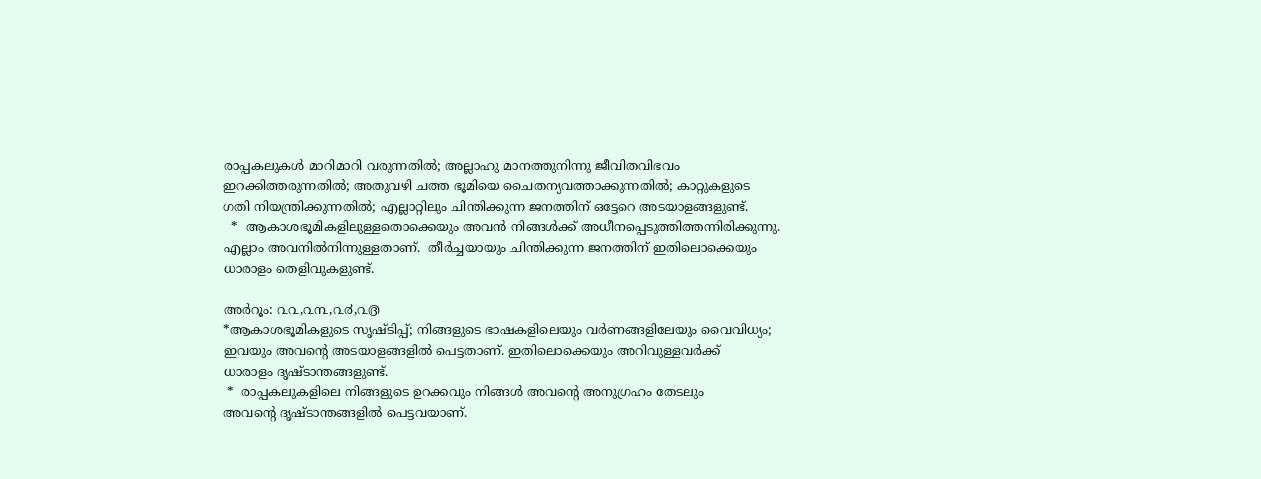രാപ്പകലുകള്‍ മാറിമാറി വരുന്നതില്‍; അല്ലാഹു മാനത്തുനിന്നു ജീവിതവിഭവം
ഇറക്കിത്തരുന്നതില്‍; അതുവഴി ചത്ത ഭൂമിയെ ചൈതന്യവത്താക്കുന്നതില്‍; കാറ്റുകളുടെ
ഗതി നിയന്ത്രിക്കുന്നതില്‍; എല്ലാറ്റിലും ചിന്തിക്കുന്ന ജനത്തിന് ഒട്ടേറെ അടയാളങ്ങളുണ്ട്.
  *  ആകാശഭൂമികളിലുള്ളതൊക്കെയും അവന്‍ നിങ്ങള്‍ക്ക് അധീനപ്പെടുത്തിത്തന്നിരിക്കുന്നു.
എല്ലാം അവനില്‍നിന്നുള്ളതാണ്.  തീര്‍ച്ചയായും ചിന്തിക്കുന്ന ജനത്തിന് ഇതിലൊക്കെയും
ധാരാളം തെളിവുകളുണ്ട്.

അര്‍റൂം: ൨൨,൨൩,൨൪,൨൫
*ആകാശഭൂമികളുടെ സൃഷ്ടിപ്പ്; നിങ്ങളുടെ ഭാഷകളിലെയും വര്‍ണങ്ങളിലേയും വൈവിധ്യം;
ഇവയും അവന്റെ അടയാളങ്ങളില്‍ പെട്ടതാണ്. ഇതിലൊക്കെയും അറിവുള്ളവര്‍ക്ക്
ധാരാളം ദൃഷ്ടാന്തങ്ങളുണ്ട്‌.
 *  രാപ്പകലുകളിലെ നിങ്ങളുടെ ഉറക്കവും നിങ്ങള്‍ അവന്റെ അനുഗ്രഹം തേടലും
അവന്റെ ദൃഷ്ടാന്തങ്ങളില്‍ പെട്ടവയാണ്.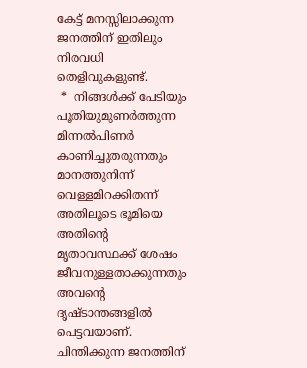കേട്ട് മനസ്സിലാക്കുന്ന ജനത്തിന് ഇതിലും നിരവധി
തെളിവുകളുണ്ട്.
 *  നിങ്ങള്‍ക്ക് പേടിയും പൂതിയുമുണര്‍ത്തുന്ന മിന്നല്‍പിണര്‍ കാണിച്ചുതരുന്നതും  മാനത്തുനിന്ന്
വെള്ളമിറക്കിതന്ന് അതിലൂടെ ഭൂമിയെ അതിന്റെ മൃതാവസ്ഥക്ക് ശേഷം ജീവനുള്ളതാക്കുന്നതും
അവന്റെ ദൃഷ്ടാന്തങ്ങളില്‍ പെട്ടവയാണ്. ചിന്തിക്കുന്ന ജനത്തിന്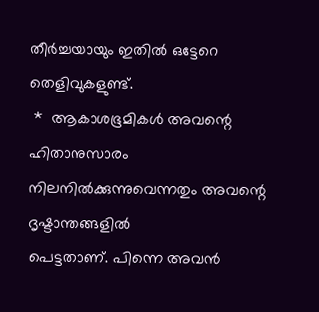തീര്‍ച്ചയായും ഇതില്‍ ഒട്ടേറെ
തെളിവുകളുണ്ട്.
 *  ആകാശഭൂമികള്‍ അവന്റെ ഹിതാനുസാരം നിലനില്‍ക്കുന്നുവെന്നതും അവന്റെ ദൃഷ്ടാന്തങ്ങളില്‍
പെട്ടതാണ്. പിന്നെ അവന്‍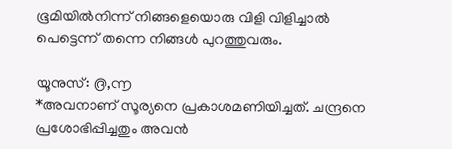ഭൂമിയില്‍നിന്ന് നിങ്ങളെയൊരു വിളി വിളിച്ചാല്‍
പെട്ടെന്ന് തന്നെ നിങ്ങള്‍ പുറത്തുവരും.

യൂനുസ്: ൫,൬
*അവനാണ് സൂര്യനെ പ്രകാശമണിയിച്ചത്. ചന്ദ്രനെ പ്രശോഭിപ്പിച്ചതും അവന്‍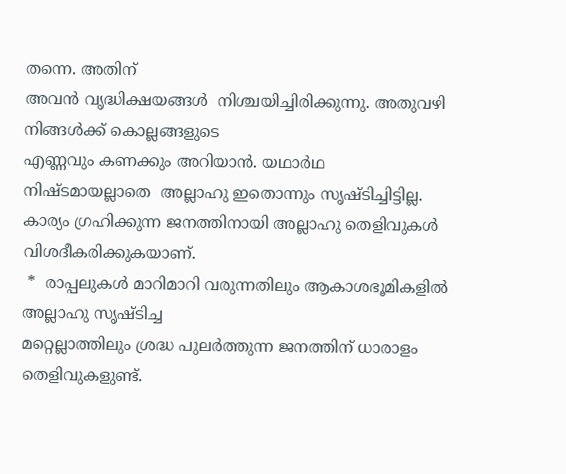തന്നെ. അതിന്
അവന്‍ വൃദ്ധിക്ഷയങ്ങള്‍  നിശ്ചയിച്ചിരിക്കുന്നു. അതുവഴി നിങ്ങള്‍ക്ക് കൊല്ലങ്ങളുടെ
എണ്ണവും കണക്കും അറിയാന്‍. യഥാര്‍ഥ നിഷ്ടമായല്ലാതെ  അല്ലാഹു ഇതൊന്നും സൃഷ്ടിച്ചിട്ടില്ല.
കാര്യം ഗ്രഹിക്കുന്ന ജനത്തിനായി അല്ലാഹു തെളിവുകള്‍ വിശദീകരിക്കുകയാണ്.
 *  രാപ്പലുകള്‍ മാറിമാറി വരുന്നതിലും ആകാശഭൂമികളില്‍ അല്ലാഹു സൃഷ്ടിച്ച
മറ്റെല്ലാത്തിലും ശ്രദ്ധ പുലര്‍ത്തുന്ന ജനത്തിന് ധാരാളം തെളിവുകളുണ്ട്.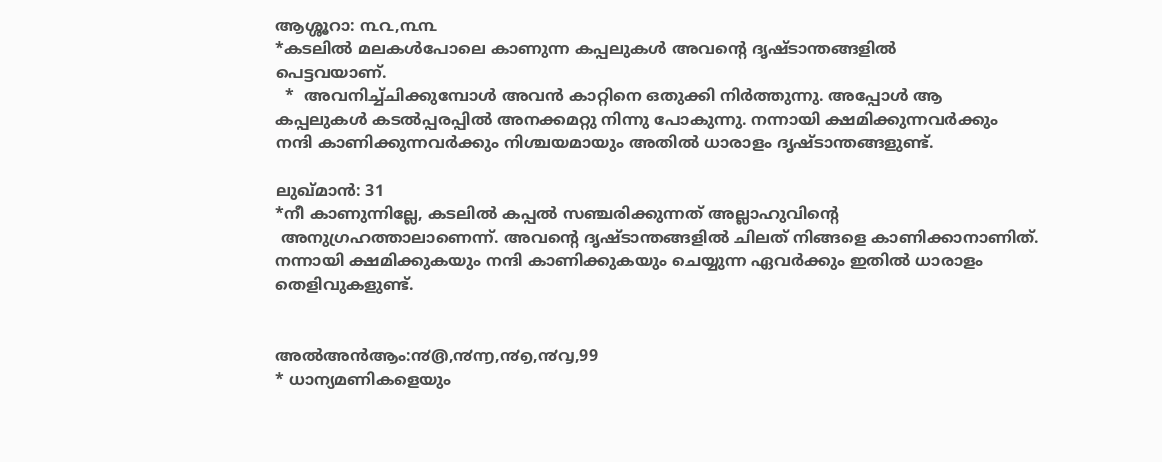ആശ്ശൂറാ: ൩൨,൩൩
*കടലില്‍ മലകള്‍പോലെ കാണുന്ന കപ്പലുകള്‍ അവന്റെ ദൃഷ്ടാന്തങ്ങളില്‍
പെട്ടവയാണ്.
  *  അവനിച്ച്ചിക്കുമ്പോള്‍ അവന്‍ കാറ്റിനെ ഒതുക്കി നിര്‍ത്തുന്നു. അപ്പോള്‍ ആ
കപ്പലുകള്‍ കടല്‍പ്പരപ്പില്‍ അനക്കമറ്റു നിന്നു പോകുന്നു. നന്നായി ക്ഷമിക്കുന്നവര്‍ക്കും
നന്ദി കാണിക്കുന്നവര്‍ക്കും നിശ്ചയമായും അതില്‍ ധാരാളം ദൃഷ്ടാന്തങ്ങളുണ്ട്‌.

ലുഖ്‌മാന്‍: 31
*നീ കാണുന്നില്ലേ, കടലില്‍ കപ്പല്‍ സഞ്ചരിക്കുന്നത് അല്ലാഹുവിന്റെ
 അനുഗ്രഹത്താലാണെന്ന്. അവന്റെ ദൃഷ്ടാന്തങ്ങളില്‍ ചിലത് നിങ്ങളെ കാണിക്കാനാണിത്‌.
നന്നായി ക്ഷമിക്കുകയും നന്ദി കാണിക്കുകയും ചെയ്യുന്ന ഏവര്‍ക്കും ഇതില്‍ ധാരാളം
തെളിവുകളുണ്ട്.


അല്‍അന്‍ആം:൯൫,൯൬,൯൭,൯൮,99
* ധാന്യമണികളെയും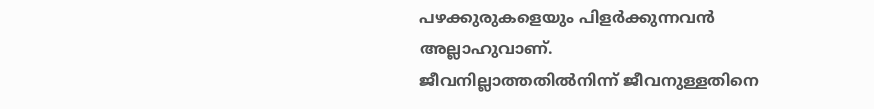പഴക്കുരുകളെയും പിളര്‍ക്കുന്നവന്‍ അല്ലാഹുവാണ്.
ജീവനില്ലാത്തതില്‍നിന്ന് ജീവനുള്ളതിനെ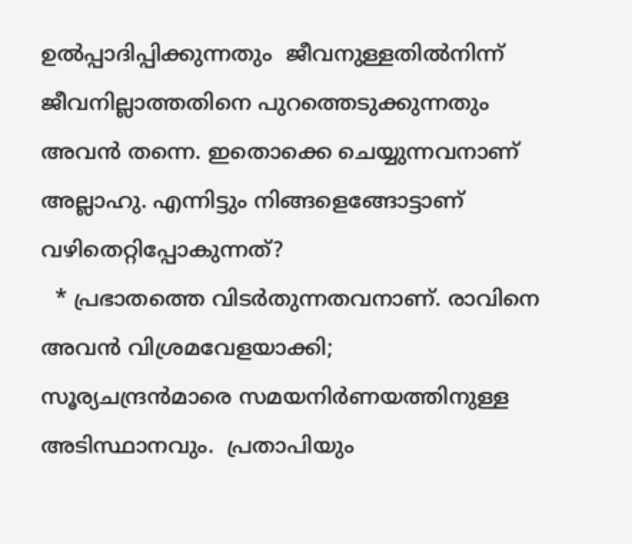ഉല്‍പ്പാദിപ്പിക്കുന്നതും  ജീവനുള്ളതില്‍നിന്ന്
ജീവനില്ലാത്തതിനെ പുറത്തെടുക്കുന്നതും അവന്‍ തന്നെ. ഇതൊക്കെ ചെയ്യുന്നവനാണ്
അല്ലാഹു. എന്നിട്ടും നിങ്ങളെങ്ങോട്ടാണ് വഴിതെറ്റിപ്പോകുന്നത്?
  * പ്രഭാതത്തെ വിടര്‍തുന്നതവനാണ്. രാവിനെ അവന്‍ വിശ്രമവേളയാക്കി;
സൂര്യചന്ദ്രന്‍മാരെ സമയനിര്‍ണയത്തിനുള്ള അടിസ്ഥാനവും.  പ്രതാപിയും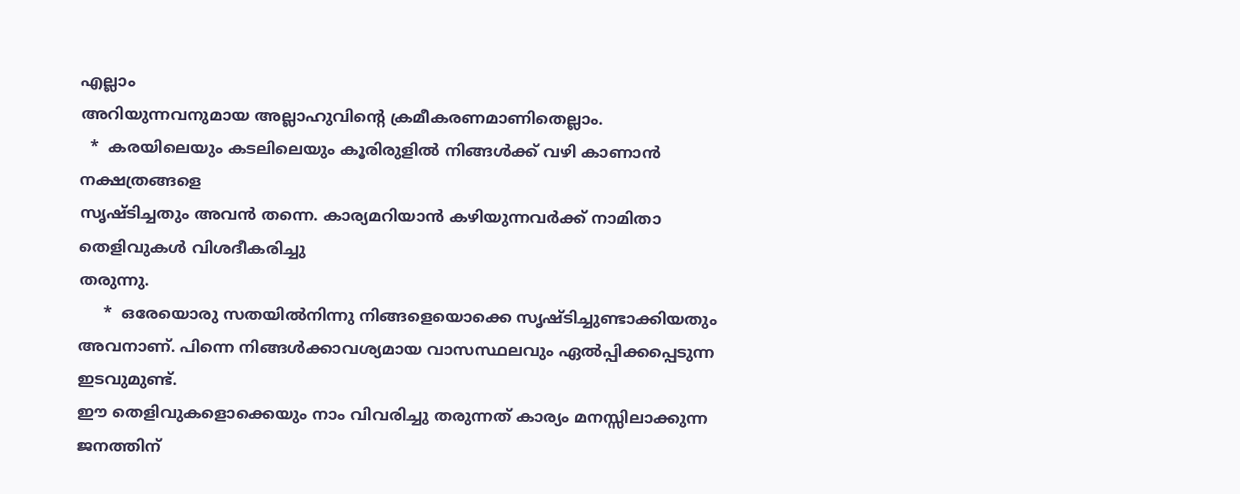എല്ലാം
അറിയുന്നവനുമായ അല്ലാഹുവിന്റെ ക്രമീകരണമാണിതെല്ലാം.
  *  കരയിലെയും കടലിലെയും കൂരിരുളില്‍ നിങ്ങള്‍ക്ക് വഴി കാണാന്‍ നക്ഷത്രങ്ങളെ
സൃഷ്ടിച്ചതും അവന്‍ തന്നെ. കാര്യമറിയാന്‍ കഴിയുന്നവര്‍ക്ക് നാമിതാ തെളിവുകള്‍ വിശദീകരിച്ചു
തരുന്നു.
     *  ഒരേയൊരു സതയില്‍നിന്നു നിങ്ങളെയൊക്കെ സൃഷ്ടിച്ചുണ്ടാക്കിയതും
അവനാണ്. പിന്നെ നിങ്ങള്‍ക്കാവശ്യമായ വാസസ്ഥലവും ഏല്‍പ്പിക്കപ്പെടുന്ന ഇടവുമുണ്ട്.
ഈ തെളിവുകളൊക്കെയും നാം വിവരിച്ചു തരുന്നത് കാര്യം മനസ്സിലാക്കുന്ന ജനത്തിന്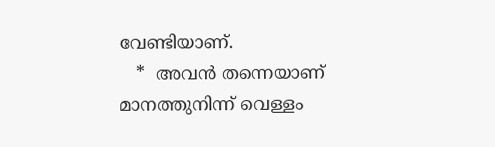വേണ്ടിയാണ്.
   *  അവന്‍ തന്നെയാണ് മാനത്തുനിന്ന് വെള്ളം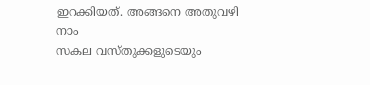ഇറക്കിയത്. അങ്ങനെ അതുവഴി നാം
സകല വസ്തുക്കളുടെയും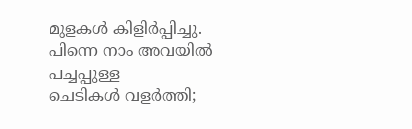മുളകള്‍ കിളിര്‍പ്പിച്ചു. പിന്നെ നാം അവയില്‍ പച്ചപ്പുള്ള
ചെടികള്‍ വളര്‍ത്തി;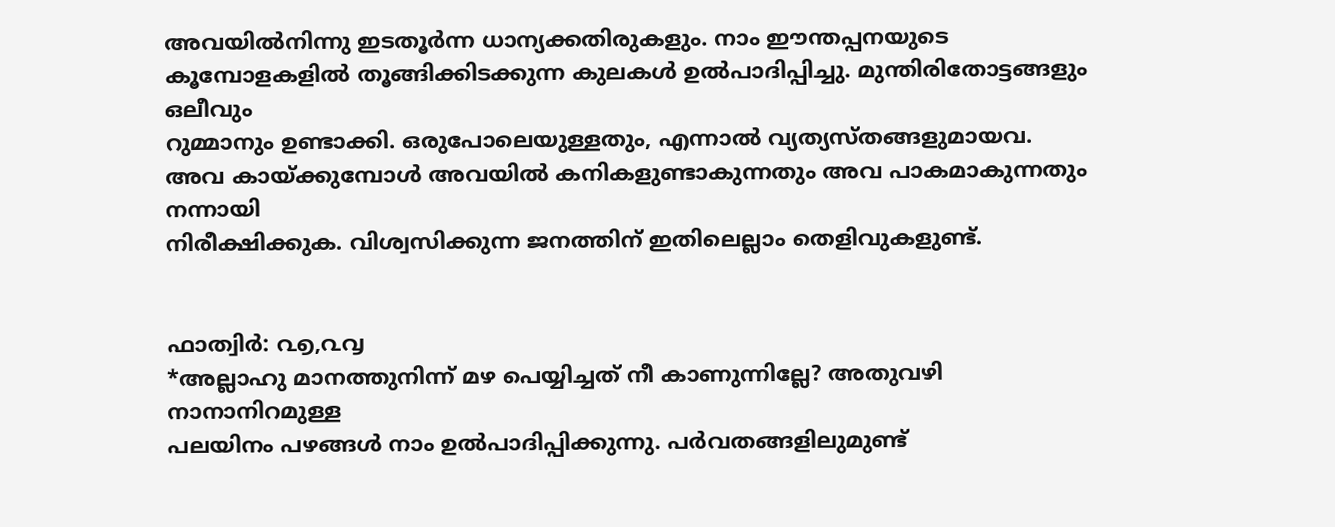അവയില്‍നിന്നു ഇടതൂര്‍ന്ന ധാന്യക്കതിരുകളും. നാം ഈന്തപ്പനയുടെ
കൂമ്പോളകളില്‍ തൂങ്ങിക്കിടക്കുന്ന കുലകള്‍ ഉല്‍പാദിപ്പിച്ചു. മുന്തിരിതോട്ടങ്ങളും ഒലീവും
റുമ്മാനും ഉണ്ടാക്കി. ഒരുപോലെയുള്ളതും, എന്നാല്‍ വ്യത്യസ്തങ്ങളുമായവ.
അവ കായ്ക്കുമ്പോള്‍ അവയില്‍ കനികളുണ്ടാകുന്നതും അവ പാകമാകുന്നതും നന്നായി
നിരീക്ഷിക്കുക. വിശ്വസിക്കുന്ന ജനത്തിന് ഇതിലെല്ലാം തെളിവുകളുണ്ട്.


ഫാത്വിര്‍: ൨൭,൨൮
*അല്ലാഹു മാനത്തുനിന്ന് മഴ പെയ്യിച്ചത് നീ കാണുന്നില്ലേ? അതുവഴി നാനാനിറമുള്ള
പലയിനം പഴങ്ങള്‍ നാം ഉല്‍പാദിപ്പിക്കുന്നു. പര്‍വതങ്ങളിലുമുണ്ട്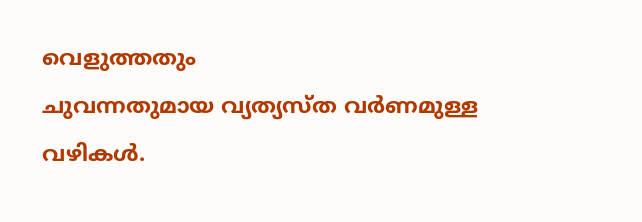വെളുത്തതും
ചുവന്നതുമായ വ്യത്യസ്ത വര്‍ണമുള്ള വഴികള്‍.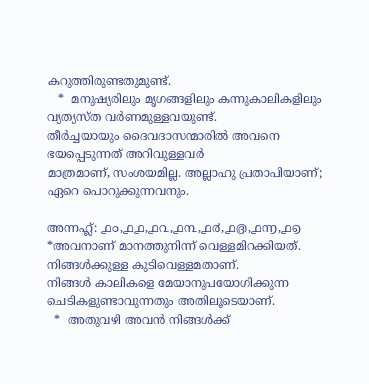കറുത്തിരുണ്ടതുമുണ്ട്.
   *  മനുഷ്യരിലും മൃഗങ്ങളിലും കന്നുകാലികളിലും വ്യത്യസ്ത വര്‍ണമുള്ളവയുണ്ട്.
തീര്‍ച്ചയായും ദൈവദാസന്മാരില്‍ അവനെ ഭയപ്പെടുന്നത് അറിവുള്ളവര്‍
മാത്രമാണ്, സംശയമില്ല. അല്ലാഹു പ്രതാപിയാണ്; ഏറെ പൊറുക്കുന്നവനും.

അന്നഹ്ല്‍: ൧൦,൧൧,൧൨,൧൩,൧൪,൧൫,൧൬,൧൭
*അവനാണ് മാനത്തുനിന്ന് വെള്ളമിറക്കിയത്. നിങ്ങള്‍ക്കുള്ള കുടിവെള്ളമതാണ്.
നിങ്ങള്‍ കാലികളെ മേയാനുപയോഗിക്കുന്ന ചെടികളുണ്ടാവുന്നതും അതിലൂടെയാണ്.
  *  അതുവഴി അവന്‍ നിങ്ങള്‍ക്ക്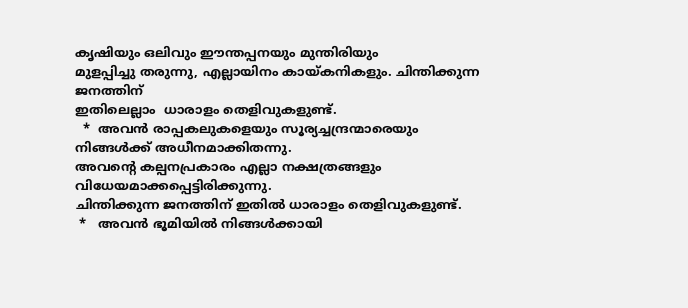കൃഷിയും ഒലിവും ഈന്തപ്പനയും മുന്തിരിയും
മുളപ്പിച്ചു തരുന്നു, എല്ലായിനം കായ്കനികളും. ചിന്തിക്കുന്ന ജനത്തിന്
ഇതിലെല്ലാം  ധാരാളം തെളിവുകളുണ്ട്.
  *  അവന്‍ രാപ്പകലുകളെയും സൂര്യച്ചന്ദ്രന്മാരെയും നിങ്ങള്‍ക്ക് അധീനമാക്കിതന്നു.
അവന്റെ കല്പനപ്രകാരം എല്ലാ നക്ഷത്രങ്ങളും വിധേയമാക്കപ്പെട്ടിരിക്കുന്നു.
ചിന്തിക്കുന്ന ജനത്തിന് ഇതില്‍ ധാരാളം തെളിവുകളുണ്ട്.
 *   അവന്‍ ഭൂമിയില്‍ നിങ്ങള്‍ക്കായി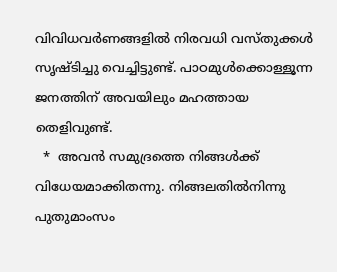വിവിധവര്‍ണങ്ങളില്‍ നിരവധി വസ്തുക്കള്‍
സൃഷ്ടിച്ചു വെച്ചിട്ടുണ്ട്. പാഠമുള്‍ക്കൊള്ളൂന്ന ജനത്തിന് അവയിലും മഹത്തായ
തെളിവുണ്ട്.
  *  അവന്‍ സമുദ്രത്തെ നിങ്ങള്‍ക്ക് വിധേയമാക്കിതന്നു. നിങ്ങലതില്‍നിന്നു പുതുമാംസം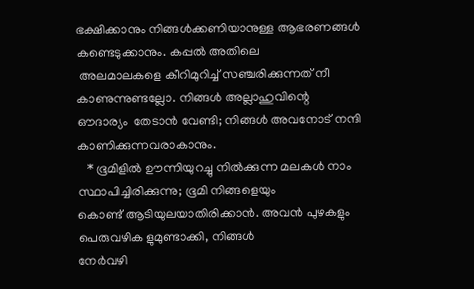ഭക്ഷിക്കാനും നിങ്ങള്‍ക്കണിയാനുള്ള ആഭരണങ്ങള്‍ കണ്ടെടുക്കാനും. കപ്പല്‍ അതിലെ
 അലമാലകളെ കീറിമുറിച്ച്‌ സഞ്ചരിക്കുന്നത് നീ കാണുന്നുണ്ടല്ലോ. നിങ്ങള്‍ അല്ലാഹുവിന്റെ
ഔദാര്യം  തേടാന്‍ വേണ്ടി; നിങ്ങള്‍ അവനോട് നന്ദി കാണിക്കുന്നവരാകാനും.
   * ഭൂമിളില്‍ ഊന്നിയുറച്ചു നില്‍ക്കുന്ന മലകള്‍ നാം സ്ഥാപിച്ചിരിക്കുന്നു; ഭൂമി നിങ്ങളെയും
കൊണ്ട് ആടിയുലയാതിരിക്കാന്‍. അവന്‍ പുഴകളും പെരുവഴിക ളുമുണ്ടാക്കി, നിങ്ങള്‍
നേര്‍വഴി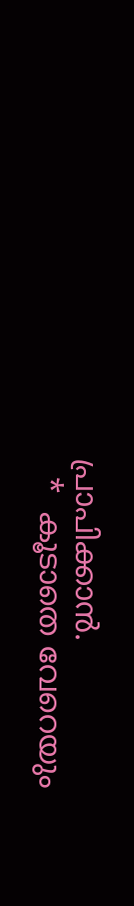പ്രാപിക്കാന്‍.
  *  കൂടാതെ വേറെയും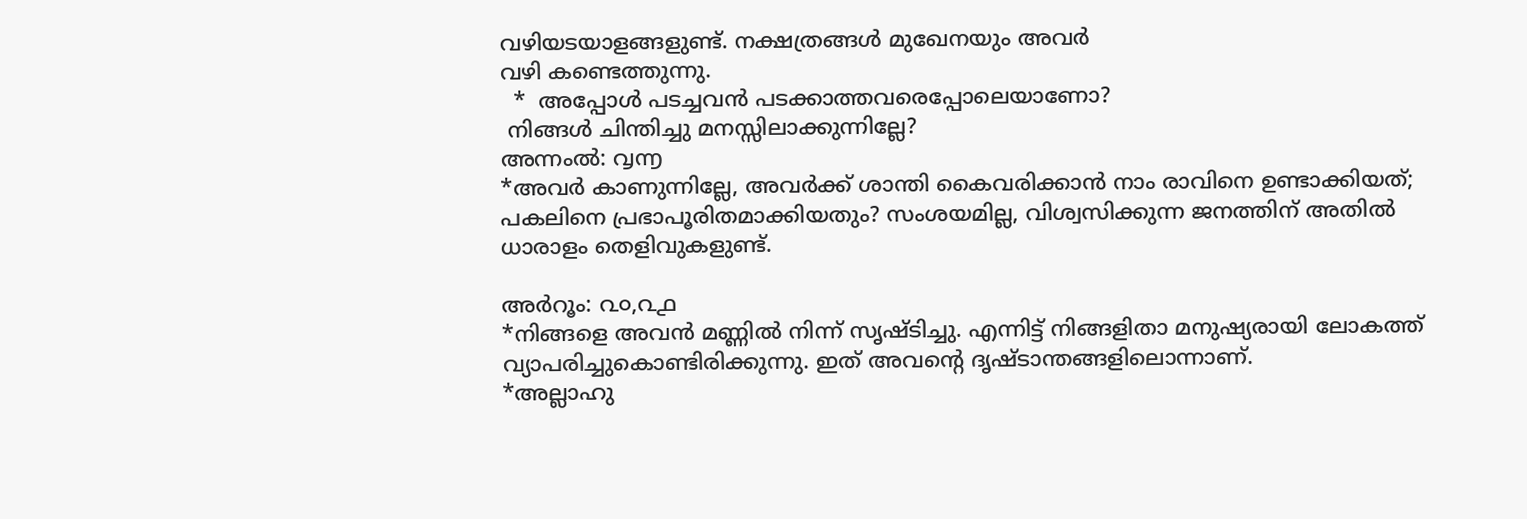വഴിയടയാളങ്ങളുണ്ട്. നക്ഷത്രങ്ങള്‍ മുഖേനയും അവര്‍
വഴി കണ്ടെത്തുന്നു.
  *  അപ്പോള്‍ പടച്ചവന്‍ പടക്കാത്തവരെപ്പോലെയാണോ?
 നിങ്ങള്‍ ചിന്തിച്ചു മനസ്സിലാക്കുന്നില്ലേ?
അന്നംല്‍: ൮൬
*അവര്‍ കാണുന്നില്ലേ, അവര്‍ക്ക് ശാന്തി കൈവരിക്കാന്‍ നാം രാവിനെ ഉണ്ടാക്കിയത്;
പകലിനെ പ്രഭാപൂരിതമാക്കിയതും? സംശയമില്ല, വിശ്വസിക്കുന്ന ജനത്തിന് അതില്‍
ധാരാളം തെളിവുകളുണ്ട്.

അര്‍റൂം: ൨൦,൨൧
*നിങ്ങളെ അവന്‍ മണ്ണില്‍ നിന്ന് സൃഷ്ടിച്ചു. എന്നിട്ട് നിങ്ങളിതാ മനുഷ്യരായി ലോകത്ത്
വ്യാപരിച്ചുകൊണ്ടിരിക്കുന്നു. ഇത് അവന്റെ ദൃഷ്ടാന്തങ്ങളിലൊന്നാണ്.
*അല്ലാഹു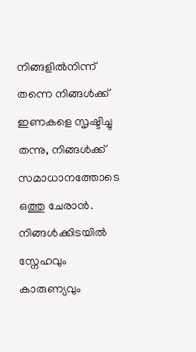നിങ്ങളില്‍നിന്ന് തന്നെ നിങ്ങള്‍ക്ക്‌ ഇണകളെ സൃഷ്ടിച്ചു തന്നു, നിങ്ങള്‍ക്ക്‌
സമാധാനത്തോടെ ഒത്തു ചേരാന്‍. നിങ്ങള്‍ക്കിടയില്‍ സ്നേഹവും കാരുണ്യവും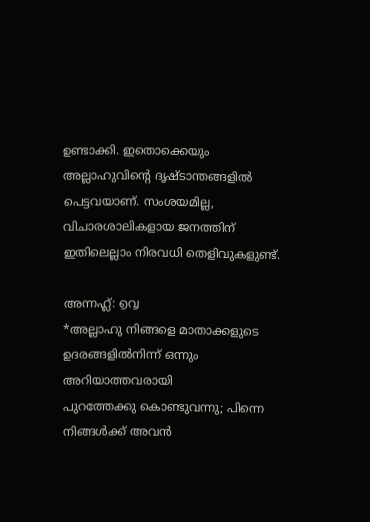ഉണ്ടാക്കി. ഇതൊക്കെയും അല്ലാഹുവിന്റെ ദൃഷ്ടാന്തങ്ങളില്‍ പെട്ടവയാണ്. സംശയമില്ല,
വിചാരശാലികളായ ജനത്തിന് ഇതിലെല്ലാം നിരവധി തെളിവുകളുണ്ട്.

അന്നഹ്ല്‍: ൭൮
*അല്ലാഹു നിങ്ങളെ മാതാക്കളുടെ ഉദരങ്ങളില്‍നിന്ന് ഒന്നും അറിയാത്തവരായി
പുറത്തേക്കു കൊണ്ടുവന്നു; പിന്നെ നിങ്ങള്‍ക്ക്‌ അവന്‍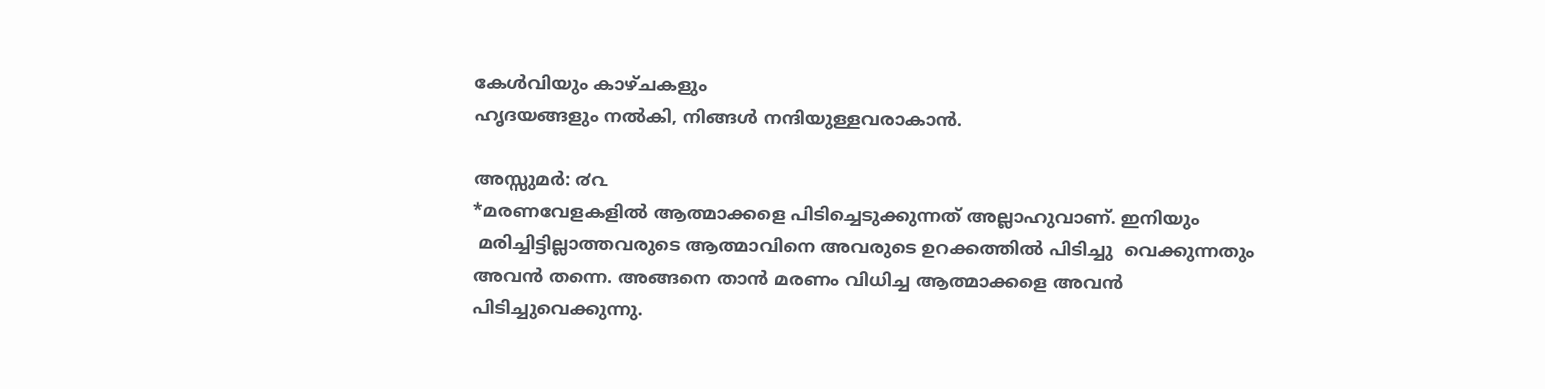കേള്‍വിയും കാഴ്ചകളും
ഹൃദയങ്ങളും നല്‍കി, നിങ്ങള്‍ നന്ദിയുള്ളവരാകാന്‍.

അസ്സുമര്‍: ൪൨
*മരണവേളകളില്‍ ആത്മാക്കളെ പിടിച്ചെടുക്കുന്നത് അല്ലാഹുവാണ്. ഇനിയും
 മരിച്ചിട്ടില്ലാത്തവരുടെ ആത്മാവിനെ അവരുടെ ഉറക്കത്തില്‍ പിടിച്ചു  വെക്കുന്നതും
അവന്‍ തന്നെ. അങ്ങനെ താന്‍ മരണം വിധിച്ച ആത്മാക്കളെ അവന്‍
പിടിച്ചുവെക്കുന്നു.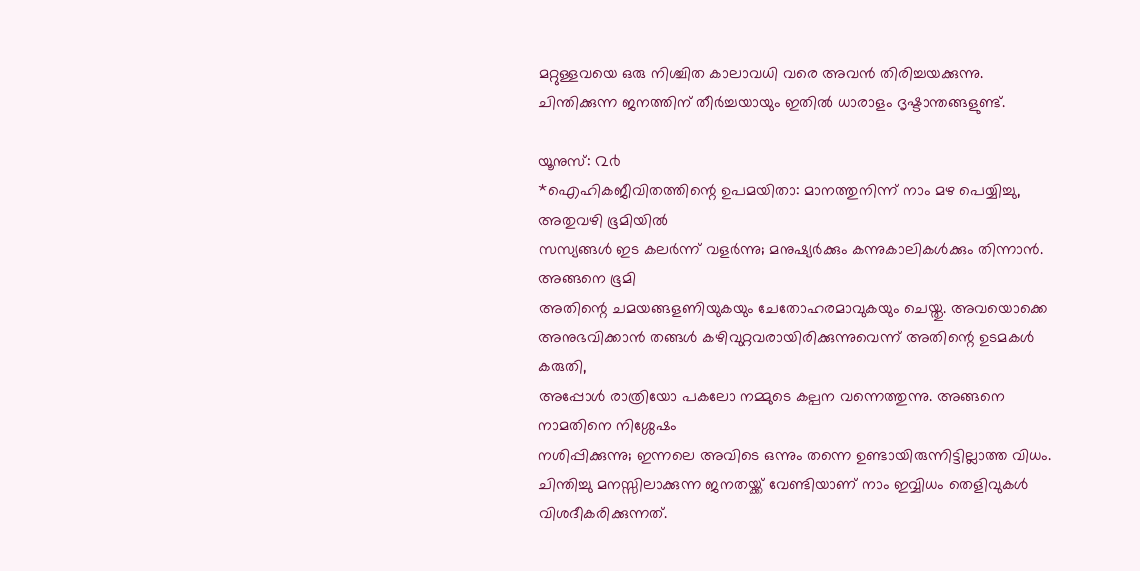മറ്റുള്ളവയെ ഒരു നിശ്ചിത കാലാവധി വരെ അവന്‍ തിരിച്ചയക്കുന്നു.
ചിന്തിക്കുന്ന ജനത്തിന് തീര്‍ച്ചയായും ഇതില്‍ ധാരാളം ദൃഷ്ടാന്തങ്ങളുണ്ട്‌.

യൂനുസ്: ൨൪
*ഐഹികജീവിതത്തിന്റെ ഉപമയിതാ: മാനത്തുനിന്ന് നാം മഴ പെയ്യിച്ചു, അതുവഴി ഭൂമിയില്‍
സസ്യങ്ങള്‍ ഇട കലര്‍ന്ന് വളര്‍ന്നു; മനുഷ്യര്‍ക്കും കന്നുകാലികള്‍ക്കും തിന്നാന്‍. അങ്ങനെ ഭൂമി
അതിന്റെ ചമയങ്ങളണിയുകയും ചേതോഹരമാവുകയും ചെയ്തു. അവയൊക്കെ
അനുഭവിക്കാന്‍ തങ്ങള്‍ കഴിവുറ്റവരായിരിക്കുന്നുവെന്ന് അതിന്റെ ഉടമകള്‍ കരുതി,
അപ്പോള്‍ രാത്രിയോ പകലോ നമ്മുടെ കല്പന വന്നെത്തുന്നു. അങ്ങനെ നാമതിനെ നിശ്ശേഷം
നശിപ്പിക്കുന്നു; ഇന്നലെ അവിടെ ഒന്നും തന്നെ ഉണ്ടായിരുന്നിട്ടില്ലാത്ത വിധം.
ചിന്തിച്ചു മനസ്സിലാക്കുന്ന ജനതയ്ക്ക് വേണ്ടിയാണ് നാം ഇവ്വിധം തെളിവുകള്‍
വിശദീകരിക്കുന്നത്.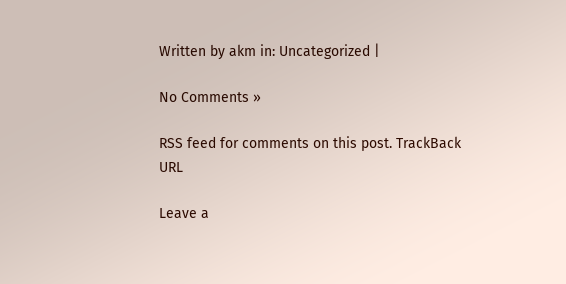Written by akm in: Uncategorized |

No Comments »

RSS feed for comments on this post. TrackBack URL

Leave a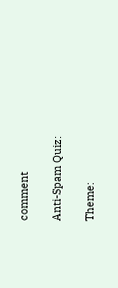comment

Anti-Spam Quiz:

Theme: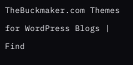TheBuckmaker.com Themes for WordPress Blogs | Find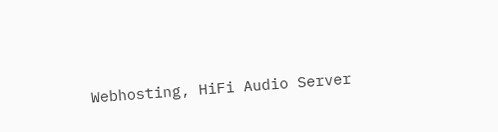Webhosting, HiFi Audio Server